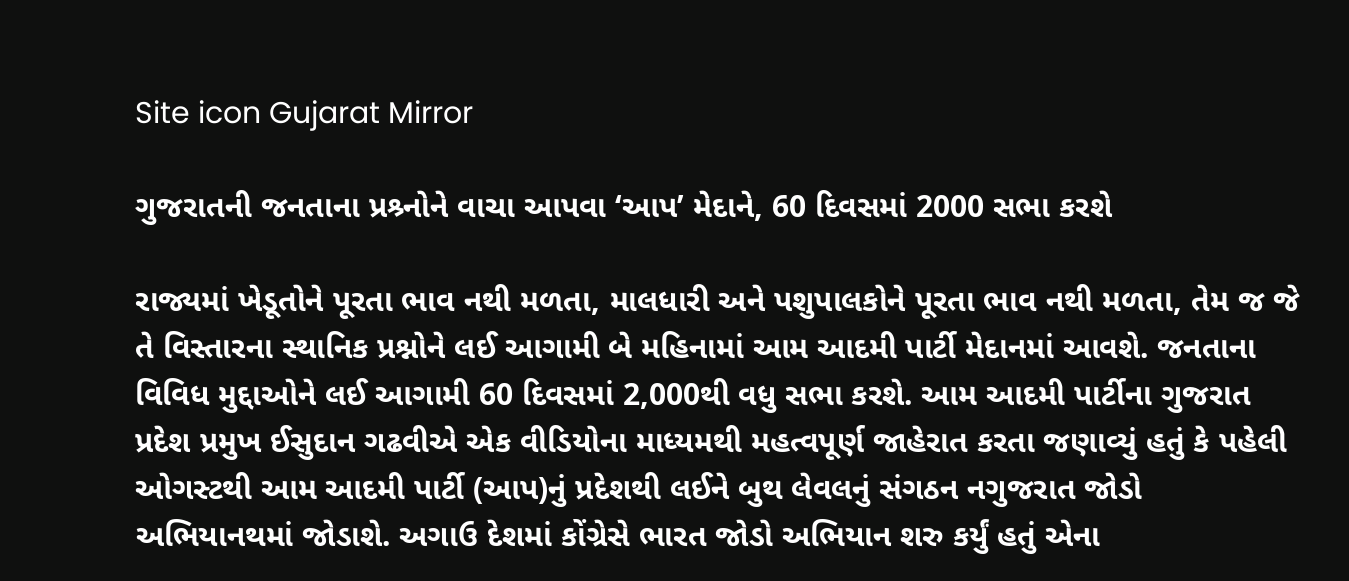Site icon Gujarat Mirror

ગુજરાતની જનતાના પ્રશ્ર્નોને વાચા આપવા ‘આપ’ મેદાને, 60 દિવસમાં 2000 સભા કરશે

રાજ્યમાં ખેડૂતોને પૂરતા ભાવ નથી મળતા, માલધારી અને પશુપાલકોને પૂરતા ભાવ નથી મળતા, તેમ જ જે તે વિસ્તારના સ્થાનિક પ્રશ્નોને લઈ આગામી બે મહિનામાં આમ આદમી પાર્ટી મેદાનમાં આવશે. જનતાના વિવિધ મુદ્દાઓને લઈ આગામી 60 દિવસમાં 2,000થી વધુ સભા કરશે. આમ આદમી પાર્ટીના ગુજરાત પ્રદેશ પ્રમુખ ઈસુદાન ગઢવીએ એક વીડિયોના માધ્યમથી મહત્વપૂર્ણ જાહેરાત કરતા જણાવ્યું હતું કે પહેલી ઓગસ્ટથી આમ આદમી પાર્ટી (આપ)નું પ્રદેશથી લઈને બુથ લેવલનું સંગઠન નગુજરાત જોડો અભિયાનથમાં જોડાશે. અગાઉ દેશમાં કોંગ્રેસે ભારત જોડો અભિયાન શરુ કર્યું હતું એના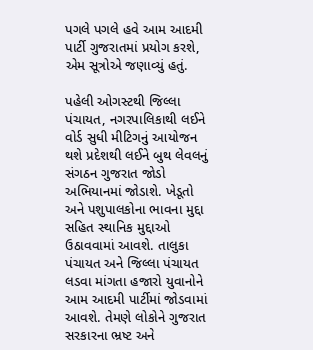પગલે પગલે હવે આમ આદમી પાર્ટી ગુજરાતમાં પ્રયોગ કરશે, એમ સૂત્રોએ જણાવ્યું હતું.

પહેલી ઓગસ્ટથી જિલ્લા પંચાયત, નગરપાલિકાથી લઈને વોર્ડ સુધી મીટિગનું આયોજન થશે પ્રદેશથી લઈને બુથ લેવલનું સંગઠન ગુજરાત જોડો અભિયાનમાં જોડાશે. ખેડૂતો અને પશુપાલકોના ભાવના મુદ્દા સહિત સ્થાનિક મુદ્દાઓ ઉઠાવવામાં આવશે. તાલુકા પંચાયત અને જિલ્લા પંચાયત લડવા માંગતા હજારો યુવાનોને આમ આદમી પાર્ટીમાં જોડવામાં આવશે. તેમણે લોકોને ગુજરાત સરકારના ભ્રષ્ટ અને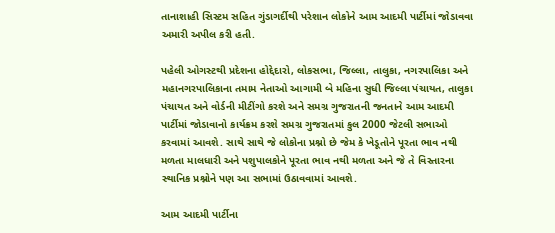તાનાશાહી સિસ્ટમ સહિત ગુંડાગર્દીથી પરેશાન લોકોને આમ આદમી પાર્ટીમાં જોડાવવા અમારી અપીલ કરી હતી.

પહેલી ઓગસ્ટથી પ્રદેશના હોદ્દેદારો, લોકસભા, જિલ્લા, તાલુકા, નગરપાલિકા અને મહાનગરપાલિકાના તમામ નેતાઓ આગામી બે મહિના સુધી જિલ્લા પંચાયત, તાલુકા પંચાયત અને વોર્ડની મીટીંગો કરશે અને સમગ્ર ગુજરાતની જનતાને આમ આદમી પાર્ટીમાં જોડાવાનો કાર્યક્રમ કરશે સમગ્ર ગુજરાતમાં કુલ 2000 જેટલી સભાઓ કરવામાં આવશે. સાથે સાથે જે લોકોના પ્રશ્નો છે જેમ કે ખેડૂતોને પૂરતા ભાવ નથી મળતા માલધારી અને પશુપાલકોને પૂરતા ભાવ નથી મળતા અને જે તે વિસ્તારના સ્થાનિક પ્રશ્નોને પણ આ સભામાં ઉઠાવવામાં આવશે.

આમ આદમી પાર્ટીના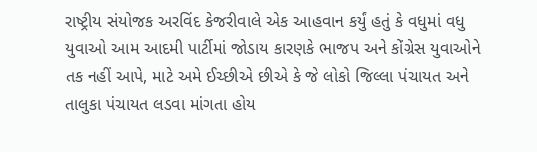રાષ્ટ્રીય સંયોજક અરવિંદ કેજરીવાલે એક આહવાન કર્યું હતું કે વધુમાં વધુ યુવાઓ આમ આદમી પાર્ટીમાં જોડાય કારણકે ભાજપ અને કોંગ્રેસ યુવાઓને તક નહીં આપે, માટે અમે ઈચ્છીએ છીએ કે જે લોકો જિલ્લા પંચાયત અને તાલુકા પંચાયત લડવા માંગતા હોય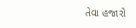તેવા હજારો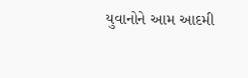યુવાનોને આમ આદમી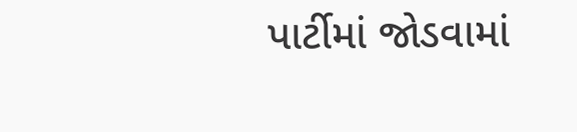પાર્ટીમાં જોડવામાં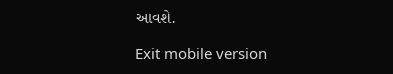આવશે.

Exit mobile version